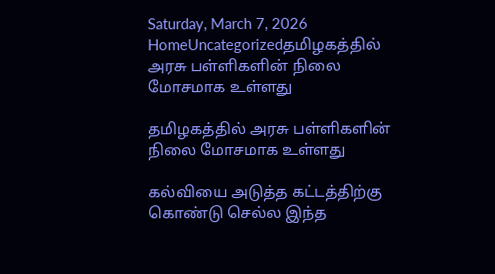Saturday, March 7, 2026
HomeUncategorizedதமிழகத்தில் அரசு பள்ளிகளின் நிலை மோசமாக உள்ளது

தமிழகத்தில் அரசு பள்ளிகளின் நிலை மோசமாக உள்ளது

கல்வியை அடுத்த கட்டத்திற்கு கொண்டு செல்ல இந்த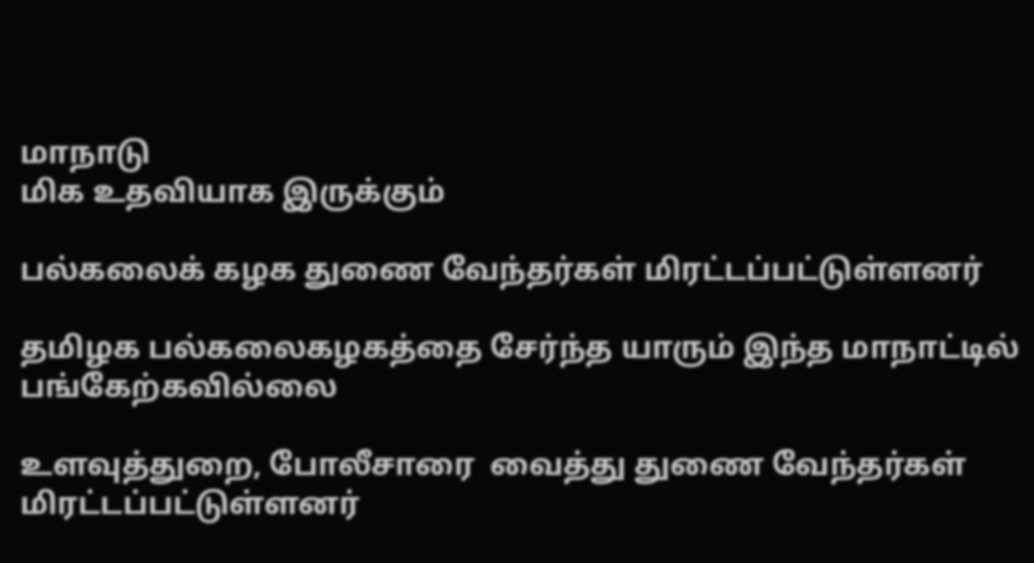மாநாடு
மிக உதவியாக இருக்கும்

பல்கலைக் கழக துணை வேந்தர்கள் மிரட்டப்பட்டுள்ளனர்

தமிழக பல்கலைகழகத்தை சேர்ந்த யாரும் இந்த மாநாட்டில் பங்கேற்கவில்லை

உளவுத்துறை, போலீசாரை  வைத்து துணை வேந்தர்கள் மிரட்டப்பட்டுள்ளனர்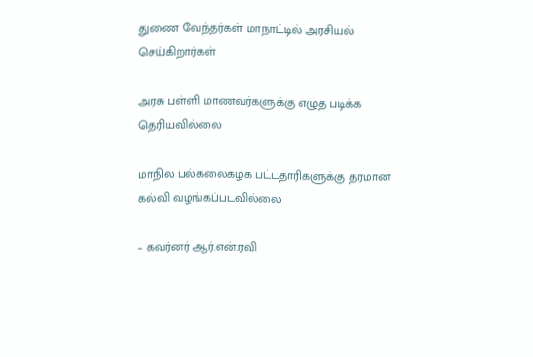துணை வேந்தர்கள் மாநாட்டில் அரசியல் செய்கிறார்கள்

அரசு பள்ளி மாணவர்களுக்கு எழுத படிக்க தெரியவில்லை

மாநில பல்கலைகழக பட்டதாரிகளுக்கு தரமான கல்வி வழங்கப்படவில்லை

– கவர்னர் ஆர்.என்.ரவி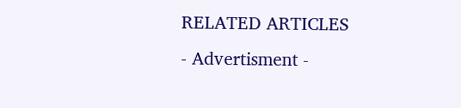RELATED ARTICLES
- Advertisment -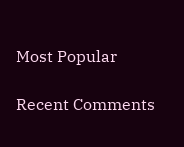Most Popular

Recent Comments